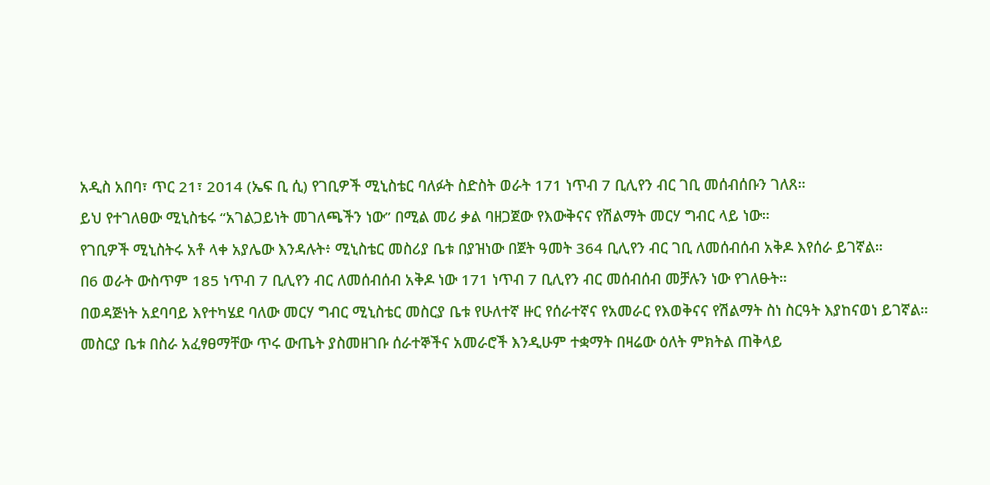አዲስ አበባ፣ ጥር 21፣ 2014 (ኤፍ ቢ ሲ) የገቢዎች ሚኒስቴር ባለፉት ስድስት ወራት 171 ነጥብ 7 ቢሊየን ብር ገቢ መሰብሰቡን ገለጸ።
ይህ የተገለፀው ሚኒስቴሩ “አገልጋይነት መገለጫችን ነው” በሚል መሪ ቃል ባዘጋጀው የእውቅናና የሽልማት መርሃ ግብር ላይ ነው።
የገቢዎች ሚኒስትሩ አቶ ላቀ አያሌው እንዳሉት፥ ሚኒስቴር መስሪያ ቤቱ በያዝነው በጀት ዓመት 364 ቢሊየን ብር ገቢ ለመሰብሰብ አቅዶ እየሰራ ይገኛል።
በ6 ወራት ውስጥም 185 ነጥብ 7 ቢሊየን ብር ለመሰብሰብ አቅዶ ነው 171 ነጥብ 7 ቢሊየን ብር መሰብሰብ መቻሉን ነው የገለፁት።
በወዳጅነት አደባባይ እየተካሄደ ባለው መርሃ ግብር ሚኒስቴር መስርያ ቤቱ የሁለተኛ ዙር የሰራተኛና የአመራር የእወቅናና የሽልማት ስነ ስርዓት እያከናወነ ይገኛል።
መስርያ ቤቱ በስራ አፈፃፀማቸው ጥሩ ውጤት ያስመዘገቡ ሰራተኞችና አመራሮች እንዲሁም ተቋማት በዛሬው ዕለት ምክትል ጠቅላይ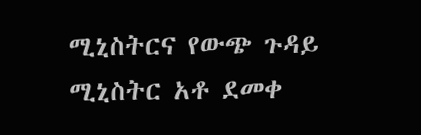ሚኒስትርና የውጭ ጉዳይ ሚኒስትር አቶ ደመቀ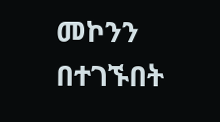መኮንን በተገኙበት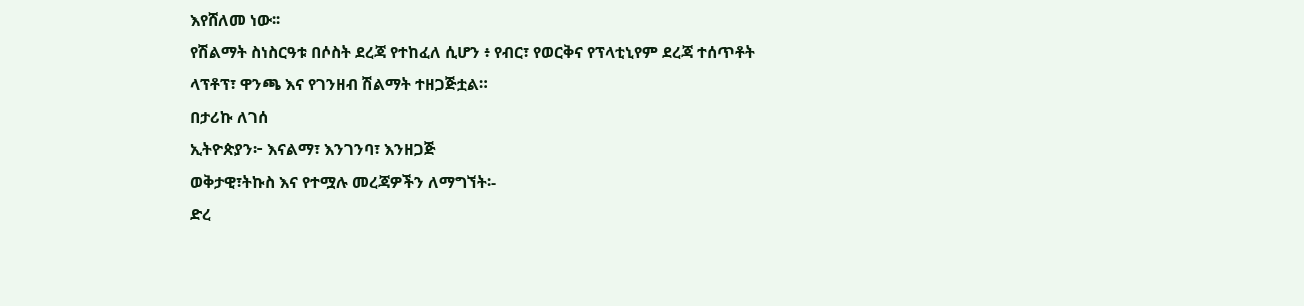እየሸለመ ነው፡፡
የሽልማት ስነስርዓቱ በሶስት ደረጃ የተከፈለ ሲሆን ፥ የብር፣ የወርቅና የፕላቲኒየም ደረጃ ተሰጥቶት ላፕቶፕ፣ ዋንጫ እና የገንዘብ ሽልማት ተዘጋጅቷል።
በታሪኩ ለገሰ
ኢትዮጵያን፦ እናልማ፣ እንገንባ፣ እንዘጋጅ
ወቅታዊ፣ትኩስ እና የተሟሉ መረጃዎችን ለማግኘት፡-
ድረ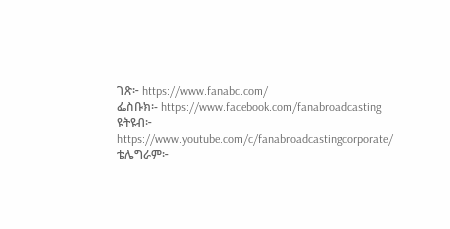ገጽ፦ https://www.fanabc.com/
ፌስቡክ፡- https://www.facebook.com/fanabroadcasting
ዩትዩብ፦ https://www.youtube.com/c/fanabroadcastingcorporate/
ቴሌግራም፦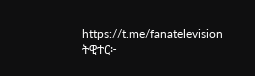https://t.me/fanatelevision
ትዊተር፦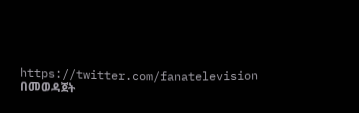https://twitter.com/fanatelevision በመወዳጀት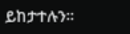ይከታተሉን፡፡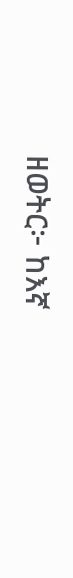ዘወትር፦ ከእኛ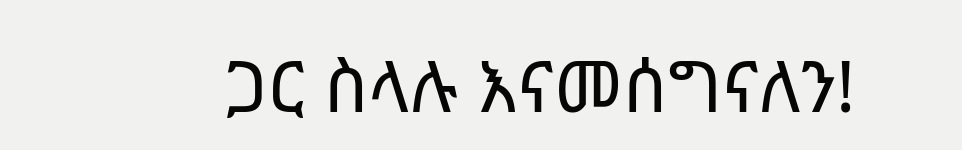ጋር ስላሉ እናመሰግናለን!